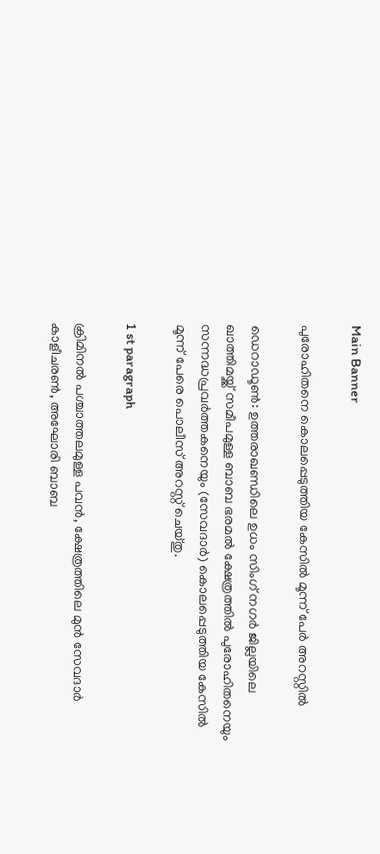Main Banner

പുരോഹിതനെ കൊലപ്പെടുത്തിയ കേസില്‍ മൂന്ന് പേര്‍ അറസ്റ്റില്‍

ഡെറാഡൂണ്‍: ഉത്തരാഖണ്ഡിലെ ഉധം സിംഗ് നഗർ ജില്ലയിലെ ഖാത്തിമയ്ക്ക് സമീപമുള്ള ബാബ ഭരമല്‍ ക്ഷേത്രത്തില്‍ പുരോഹിതനെയും സന്നദ്ധപ്രവർത്തകനെയും (സേവദാർ) കൊലപ്പെടുത്തിയ കേസില്‍ മൂന്ന് പേരെ പൊലീസ് അറസ്റ്റ് ചെയ്തു.

1 st paragraph

ക്രിമിനല്‍ പശ്ചാത്തലമുള്ള പവൻ, ക്ഷേത്രത്തിലെ മുൻ സേവദാർ കാളീചരണ്‍, അഘോരി ബാബ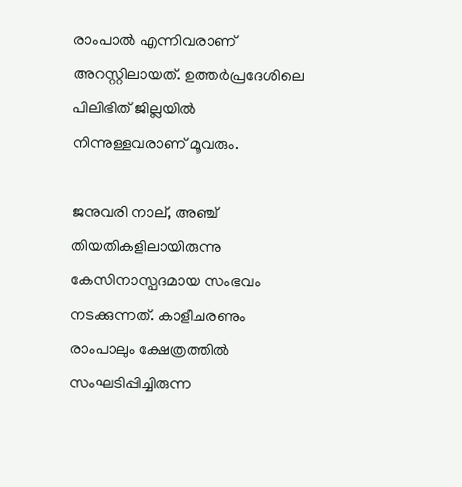രാംപാല്‍ എന്നിവരാണ് അറസ്റ്റിലായത്. ഉത്തർപ്രദേശിലെ പിലിഭിത് ജില്ലയില്‍ നിന്നുള്ളവരാണ് മൂവരും.

ജനുവരി നാല്, അഞ്ച് തിയതികളിലായിരുന്നു കേസിനാസ്പദമായ സംഭവം നടക്കുന്നത്. കാളീചരണും രാംപാലും ക്ഷേത്രത്തില്‍ സംഘടിപ്പിച്ചിരുന്ന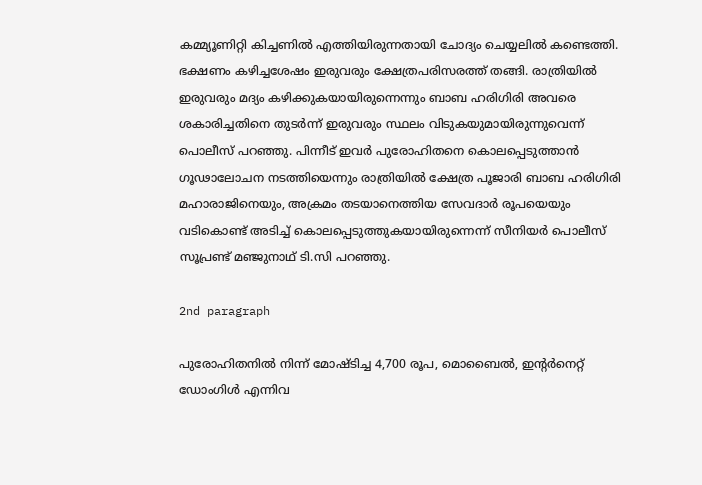കമ്മ്യൂണിറ്റി കിച്ചണില്‍ എത്തിയിരുന്നതായി ചോദ്യം ചെയ്യലില്‍ കണ്ടെത്തി. ഭക്ഷണം കഴിച്ചശേഷം ഇരുവരും ക്ഷേത്രപരിസരത്ത് തങ്ങി. രാത്രിയില്‍ ഇരുവരും മദ്യം കഴിക്കുകയായിരുന്നെന്നും ബാബ ഹരിഗിരി അവരെ ശകാരിച്ചതിനെ തുടർന്ന് ഇരുവരും സ്ഥലം വിടുകയുമായിരുന്നുവെന്ന് പൊലീസ് പറഞ്ഞു. പിന്നീട് ഇവർ പുരോഹിതനെ കൊലപ്പെടുത്താൻ ഗൂഢാലോചന നടത്തിയെന്നും രാത്രിയില്‍ ക്ഷേത്ര പൂജാരി ബാബ ഹരിഗിരി മഹാരാജിനെയും, അക്രമം തടയാനെത്തിയ സേവദാർ രൂപയെയും വടികൊണ്ട് അടിച്ച്‌ കൊലപ്പെടുത്തുകയായിരുന്നെന്ന് സീനിയർ പൊലീസ് സൂപ്രണ്ട് മഞ്ജുനാഥ് ടി.സി പറഞ്ഞു.

2nd paragraph

പുരോഹിതനില്‍ നിന്ന് മോഷ്ടിച്ച 4,700 രൂപ, മൊബൈല്‍, ഇന്‍റർനെറ്റ് ഡോംഗിള്‍ എന്നിവ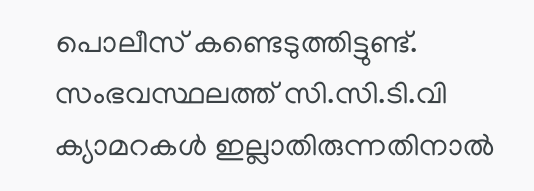പൊലീസ് കണ്ടെടുത്തിട്ടുണ്ട്. സംഭവസ്ഥലത്ത് സി.സി.ടി.വി ക്യാമറകള്‍ ഇല്ലാതിരുന്നതിനാല്‍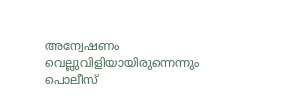അന്വേഷണം വെല്ലുവിളിയായിരുന്നെന്നും പൊലീസ്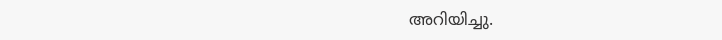അറിയിച്ചു.